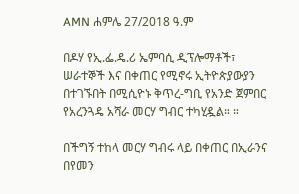AMN ሐምሌ 27/2018 ዓ.ም

በዶሃ የኢ.ፌ.ዴ.ሪ ኤምባሲ ዲፕሎማቶች፣ ሠራተኞች እና በቀጠር የሚኖሩ ኢትዮጵያውያን በተገኙበት በሚሲዮኑ ቅጥረ-ግቢ የአንድ ጀምበር የአረንጓዴ አሻራ መርሃ ግብር ተካሂዷል። ።

በችግኝ ተከላ መርሃ ግብሩ ላይ በቀጠር በኢራንና በየመን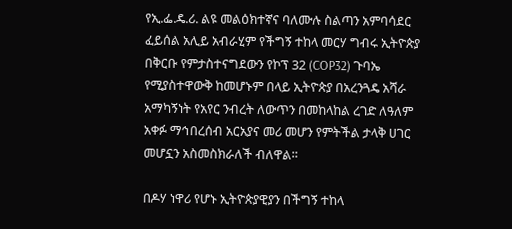የኢ.ፌ.ዴ.ሪ. ልዩ መልዕክተኛና ባለሙሉ ስልጣን አምባሳደር ፈይሰል አሊይ አብራሂም የችግኝ ተከላ መርሃ ግብሩ ኢትዮጵያ በቅርቡ የምታስተናግደውን የኮፕ 32 (COP32) ጉባኤ የሚያስተዋውቅ ከመሆኑም በላይ ኢትዮጵያ በአረንጓዴ አሻራ አማካኝነት የአየር ንብረት ለውጥን በመከላከል ረገድ ለዓለም አቀፉ ማኅበረሰብ አርአያና መሪ መሆን የምትችል ታላቅ ሀገር መሆኗን አስመስክራለች ብለዋል።

በዶሃ ነዋሪ የሆኑ ኢትዮጵያዊያን በችግኝ ተከላ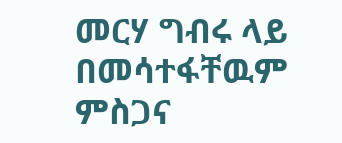መርሃ ግብሩ ላይ በመሳተፋቸዉም ምስጋና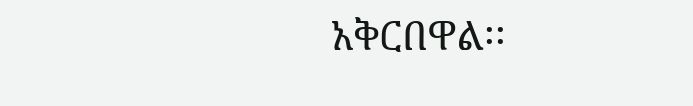አቅርበዋል፡፡